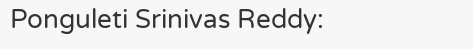Ponguleti Srinivas Reddy: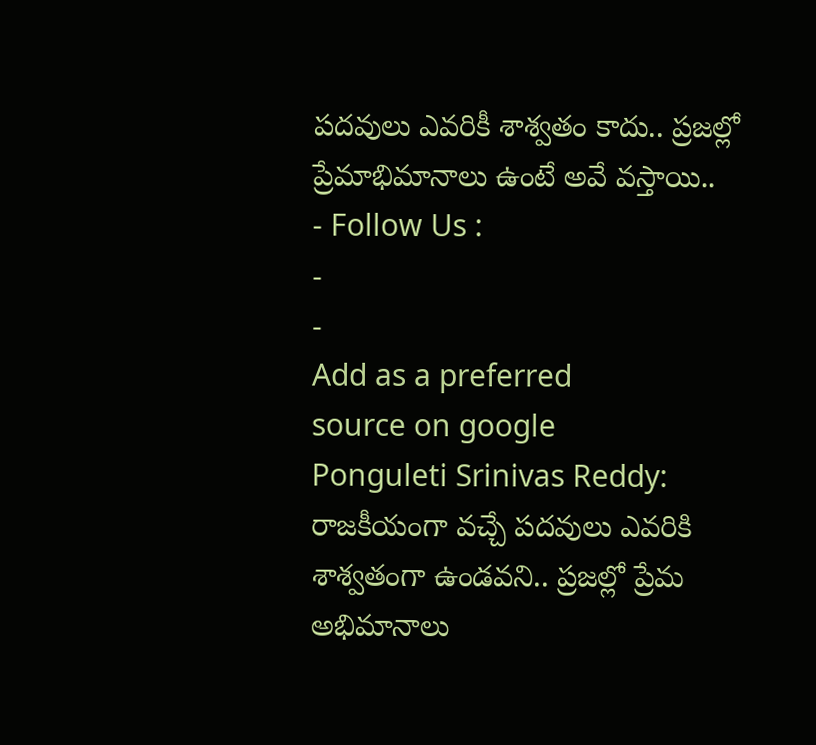పదవులు ఎవరికీ శాశ్వతం కాదు.. ప్రజల్లో ప్రేమాభిమానాలు ఉంటే అవే వస్తాయి..
- Follow Us :
-
-
Add as a preferred
source on google
Ponguleti Srinivas Reddy: రాజకీయంగా వచ్చే పదవులు ఎవరికి శాశ్వతంగా ఉండవని.. ప్రజల్లో ప్రేమ అభిమానాలు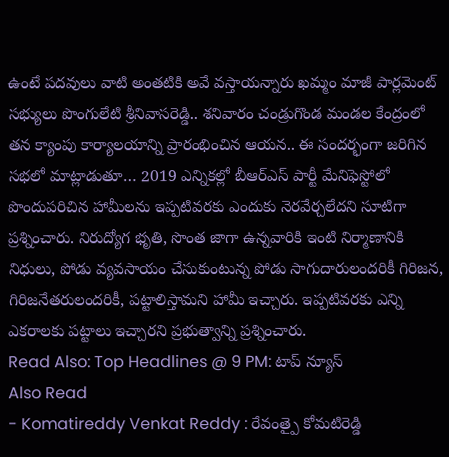ఉంటే పదవులు వాటి అంతటికి అవే వస్తాయన్నారు ఖమ్మం మాజీ పార్లమెంట్ సభ్యులు పొంగులేటి శ్రీనివాసరెడ్డి.. శనివారం చండ్రుగొండ మండల కేంద్రంలో తన క్యాంపు కార్యాలయాన్ని ప్రారంభించిన ఆయన.. ఈ సందర్భంగా జరిగిన సభలో మాట్లాడుతూ… 2019 ఎన్నికల్లో బీఆర్ఎస్ పార్టీ మేనిఫెస్టోలో పొందుపరిచిన హామీలను ఇప్పటివరకు ఎందుకు నెరవేర్చలేదని సూటిగా ప్రశ్నించారు. నిరుద్యోగ భృతి, సొంత జాగా ఉన్నవారికి ఇంటి నిర్మాణానికి నిధులు, పోడు వ్యవసాయం చేసుకుంటున్న పోడు సాగుదారులందరికీ గిరిజన, గిరిజనేతరులందరికీ, పట్టాలిస్తామని హామీ ఇచ్చారు. ఇప్పటివరకు ఎన్ని ఎకరాలకు పట్టాలు ఇచ్చారని ప్రభుత్వాన్ని ప్రశ్నించారు.
Read Also: Top Headlines @ 9 PM: టాప్ న్యూస్
Also Read
- Komatireddy Venkat Reddy : రేవంత్పై కోమటిరెడ్డి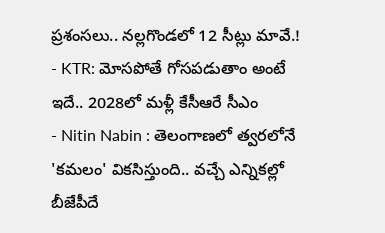ప్రశంసలు.. నల్లగొండలో 12 సీట్లు మావే.!
- KTR: మోసపోతే గోసపడుతాం అంటే ఇదే.. 2028లో మళ్లీ కేసీఆరే సీఎం
- Nitin Nabin : తెలంగాణలో త్వరలోనే 'కమలం' వికసిస్తుంది.. వచ్చే ఎన్నికల్లో బీజేపీదే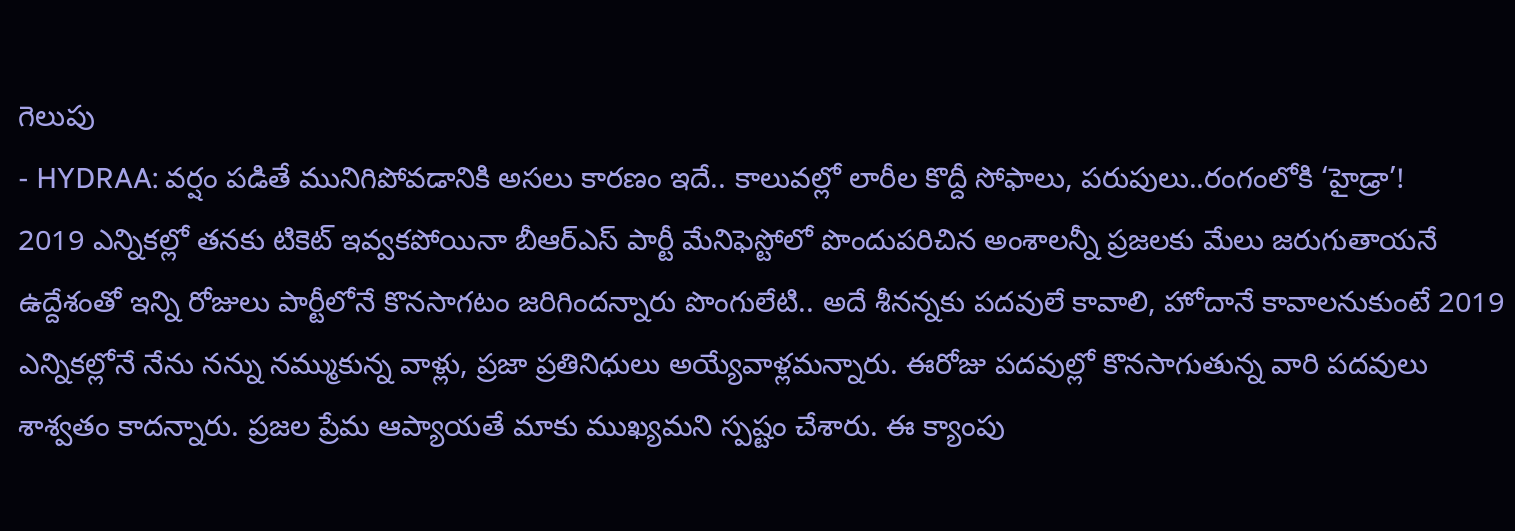గెలుపు
- HYDRAA: వర్షం పడితే మునిగిపోవడానికి అసలు కారణం ఇదే.. కాలువల్లో లారీల కొద్దీ సోఫాలు, పరుపులు..రంగంలోకి ‘హైడ్రా’!
2019 ఎన్నికల్లో తనకు టికెట్ ఇవ్వకపోయినా బీఆర్ఎస్ పార్టీ మేనిఫెస్టోలో పొందుపరిచిన అంశాలన్నీ ప్రజలకు మేలు జరుగుతాయనే ఉద్దేశంతో ఇన్ని రోజులు పార్టీలోనే కొనసాగటం జరిగిందన్నారు పొంగులేటి.. అదే శీనన్నకు పదవులే కావాలి, హోదానే కావాలనుకుంటే 2019 ఎన్నికల్లోనే నేను నన్ను నమ్ముకున్న వాళ్లు, ప్రజా ప్రతినిధులు అయ్యేవాళ్లమన్నారు. ఈరోజు పదవుల్లో కొనసాగుతున్న వారి పదవులు శాశ్వతం కాదన్నారు. ప్రజల ప్రేమ ఆప్యాయతే మాకు ముఖ్యమని స్పష్టం చేశారు. ఈ క్యాంపు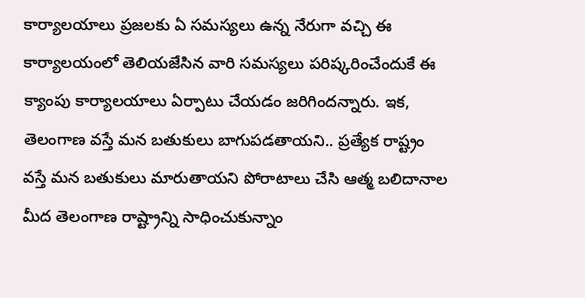కార్యాలయాలు ప్రజలకు ఏ సమస్యలు ఉన్న నేరుగా వచ్చి ఈ కార్యాలయంలో తెలియజేసిన వారి సమస్యలు పరిష్కరించేందుకే ఈ క్యాంపు కార్యాలయాలు ఏర్పాటు చేయడం జరిగిందన్నారు. ఇక, తెలంగాణ వస్తే మన బతుకులు బాగుపడతాయని.. ప్రత్యేక రాష్ట్రం వస్తే మన బతుకులు మారుతాయని పోరాటాలు చేసి ఆత్మ బలిదానాల మీద తెలంగాణ రాష్ట్రాన్ని సాధించుకున్నాం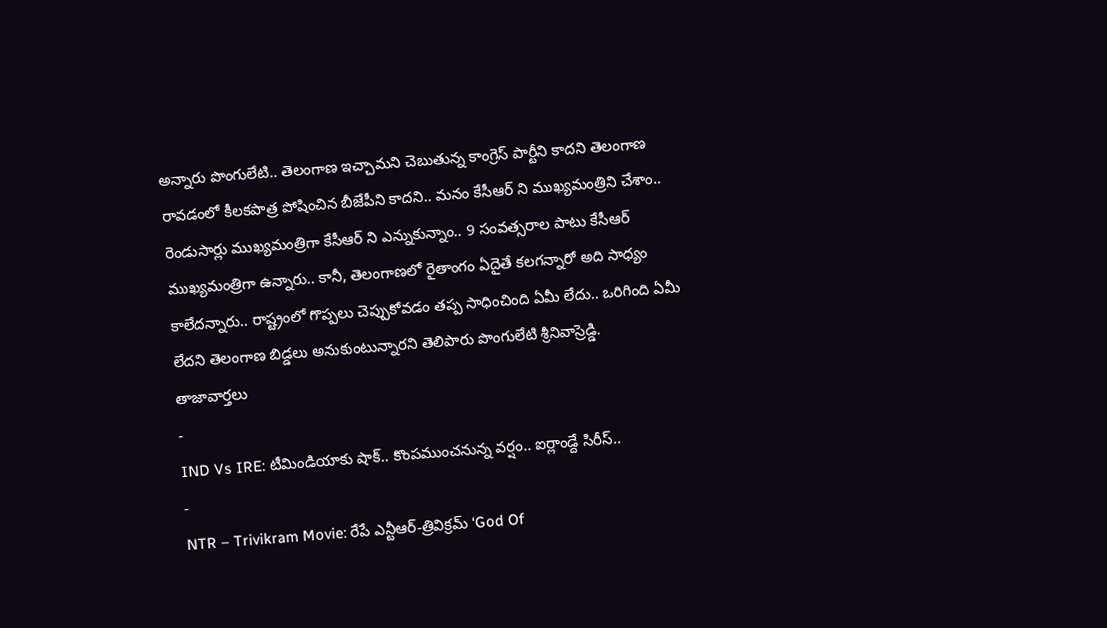అన్నారు పొంగులేటి.. తెలంగాణ ఇచ్చామని చెబుతున్న కాంగ్రెస్ పార్టీని కాదని తెలంగాణ రావడంలో కీలకపాత్ర పోషించిన బీజేపీని కాదని.. మనం కేసీఆర్ ని ముఖ్యమంత్రిని చేశాం.. రెండుసార్లు ముఖ్యమంత్రిగా కేసీఆర్ ని ఎన్నుకున్నాం.. 9 సంవత్సరాల పాటు కేసీఆర్ ముఖ్యమంత్రిగా ఉన్నారు.. కానీ, తెలంగాణలో రైతాంగం ఏదైతే కలగన్నారో అది సాధ్యం కాలేదన్నారు.. రాష్ట్రంలో గొప్పలు చెప్పుకోవడం తప్ప సాధించింది ఏమీ లేదు.. ఒరిగింది ఏమీ లేదని తెలంగాణ బిడ్డలు అనుకుంటున్నారని తెలిపారు పొంగులేటి శ్రీనివాస్రెడ్డి.
తాజావార్తలు
-
IND Vs IRE: టీమిండియాకు షాక్.. కొంపముంచనున్న వర్షం.. ఐర్లాండ్దే సిరీస్..
-
NTR – Trivikram Movie: రేపే ఎన్టీఆర్-త్రివిక్రమ్ ‘God Of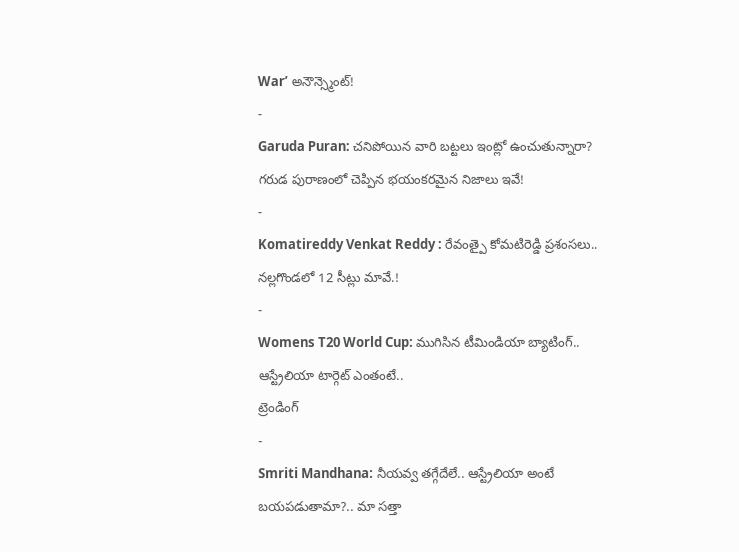War’ అనౌన్స్మెంట్!
-
Garuda Puran: చనిపోయిన వారి బట్టలు ఇంట్లో ఉంచుతున్నారా? గరుడ పురాణంలో చెప్పిన భయంకరమైన నిజాలు ఇవే!
-
Komatireddy Venkat Reddy : రేవంత్పై కోమటిరెడ్డి ప్రశంసలు.. నల్లగొండలో 12 సీట్లు మావే.!
-
Womens T20 World Cup: ముగిసిన టీమిండియా బ్యాటింగ్.. ఆస్ట్రేలియా టార్గెట్ ఎంతంటే..
ట్రెండింగ్
-
Smriti Mandhana: నీయవ్వ తగ్గేదేలే.. ఆస్ట్రేలియా అంటే బయపడుతామా?.. మా సత్తా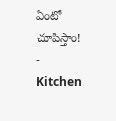ఏంటో చూపిస్తాం!
-
Kitchen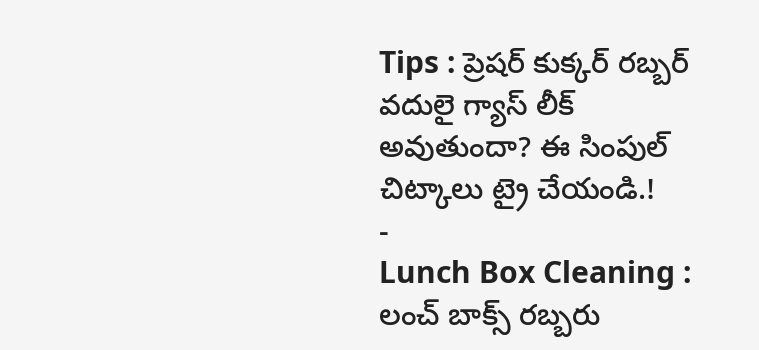Tips : ప్రెషర్ కుక్కర్ రబ్బర్ వదులై గ్యాస్ లీక్ అవుతుందా? ఈ సింపుల్ చిట్కాలు ట్రై చేయండి.!
-
Lunch Box Cleaning : లంచ్ బాక్స్ రబ్బరు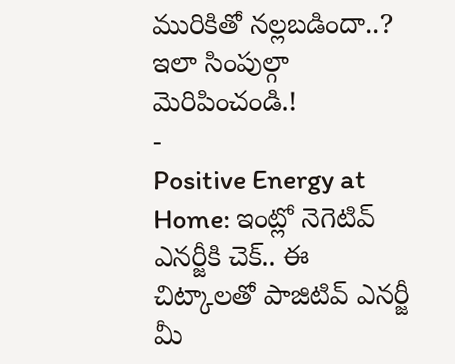మురికితో నల్లబడిందా..? ఇలా సింపుల్గా మెరిపించండి.!
-
Positive Energy at Home: ఇంట్లో నెగెటివ్ ఎనర్జీకి చెక్.. ఈ చిట్కాలతో పాజిటివ్ ఎనర్జీ మీ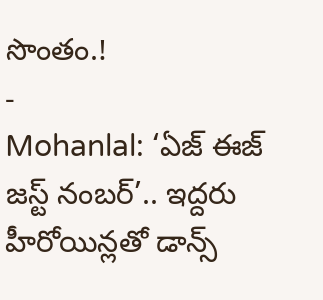సొంతం.!
-
Mohanlal: ‘ఏజ్ ఈజ్ జస్ట్ నంబర్’.. ఇద్దరు హీరోయిన్లతో డాన్స్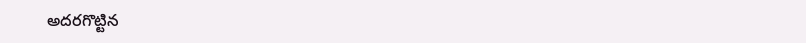అదరగొట్టిన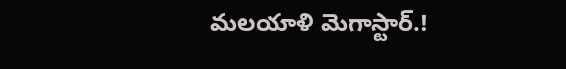మలయాళి మెగాస్టార్.!